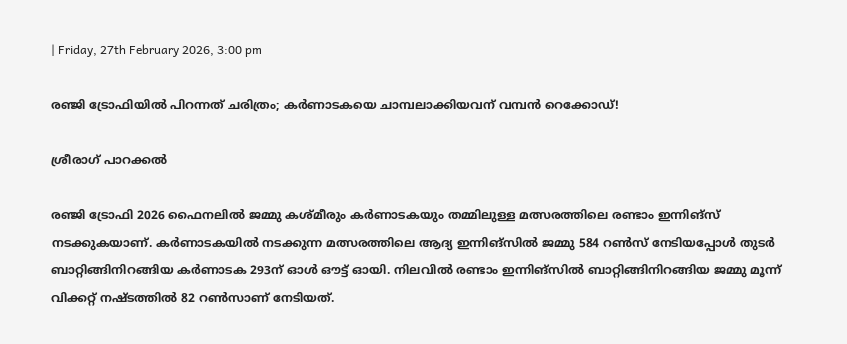| Friday, 27th February 2026, 3:00 pm

രഞ്ജി ട്രോഫിയില്‍ പിറന്നത് ചരിത്രം; കര്‍ണാടകയെ ചാമ്പലാക്കിയവന് വമ്പന്‍ റെക്കോഡ്!

ശ്രീരാഗ് പാറക്കല്‍

രഞ്ജി ട്രോഫി 2026 ഫൈനലില്‍ ജമ്മു കശ്മീരും കര്‍ണാടകയും തമ്മിലുള്ള മത്സരത്തിലെ രണ്ടാം ഇന്നിങ്‌സ് നടക്കുകയാണ്. കര്‍ണാടകയില്‍ നടക്കുന്ന മത്സരത്തിലെ ആദ്യ ഇന്നിങ്‌സില്‍ ജമ്മു 584 റണ്‍സ് നേടിയപ്പോള്‍ തുടര്‍ ബാറ്റിങ്ങിനിറങ്ങിയ കര്‍ണാടക 293ന് ഓള്‍ ഔട്ട് ഓയി. നിലവില്‍ രണ്ടാം ഇന്നിങ്‌സില്‍ ബാറ്റിങ്ങിനിറങ്ങിയ ജമ്മു മൂന്ന് വിക്കറ്റ് നഷ്ടത്തില്‍ 82 റണ്‍സാണ് നേടിയത്.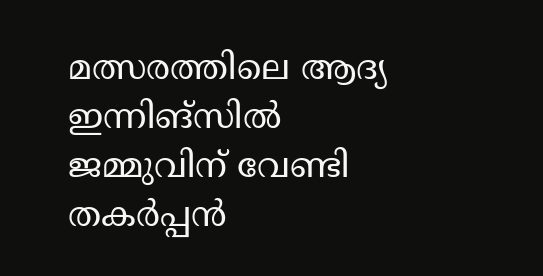മത്സരത്തിലെ ആദ്യ ഇന്നിങ്‌സില്‍ ജമ്മുവിന് വേണ്ടി തകര്‍പ്പന്‍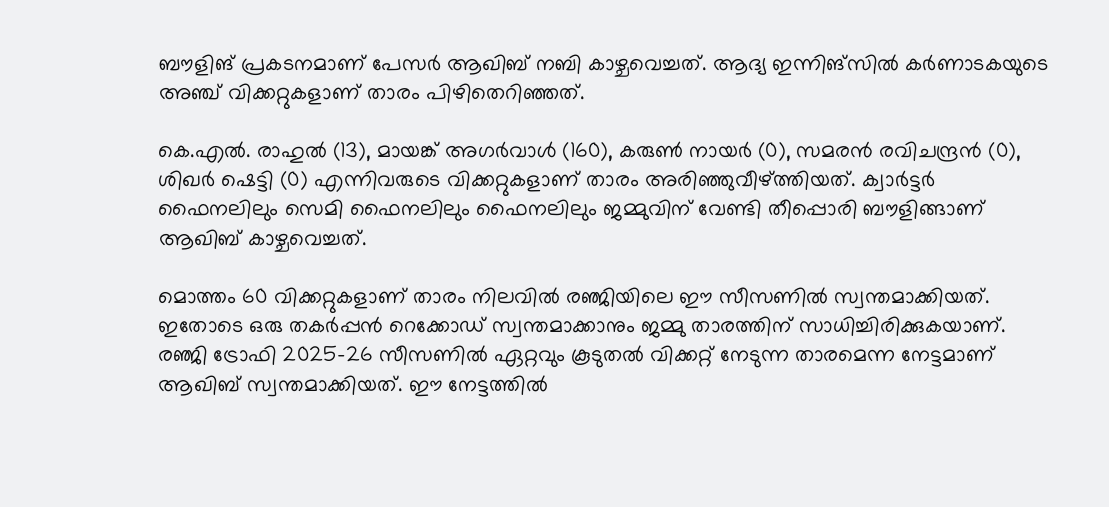ബൗളിങ് പ്രകടനമാണ് പേസര്‍ ആഖിബ് നബി കാഴ്ചവെച്ചത്. ആദ്യ ഇന്നിങ്‌സില്‍ കര്‍ണാടകയുടെ അഞ്ച് വിക്കറ്റുകളാണ് താരം പിഴിതെറിഞ്ഞത്.

കെ.എല്‍. രാഹുല്‍ (13), മായങ്ക് അഗര്‍വാള്‍ (160), കരുണ്‍ നായര്‍ (0), സമരന്‍ രവിചന്ദ്രന്‍ (0), ശിഖര്‍ ഷെട്ടി (0) എന്നിവരുടെ വിക്കറ്റുകളാണ് താരം അരിഞ്ഞുവീഴ്ത്തിയത്. ക്വാര്‍ട്ടര്‍ ഫൈനലിലും സെമി ഫൈനലിലും ഫൈനലിലും ജമ്മുവിന് വേണ്ടി തീപ്പൊരി ബൗളിങ്ങാണ് ആഖിബ് കാഴ്ചവെച്ചത്.

മൊത്തം 60 വിക്കറ്റുകളാണ് താരം നിലവില്‍ രഞ്ജിയിലെ ഈ സീസണില്‍ സ്വന്തമാക്കിയത്. ഇതോടെ ഒരു തകര്‍പ്പന്‍ റെക്കോഡ് സ്വന്തമാക്കാനും ജമ്മു താരത്തിന് സാധിച്ചിരിക്കുകയാണ്. രഞ്ജി ട്രോഫി 2025-26 സീസണില്‍ ഏറ്റവും കൂടുതല്‍ വിക്കറ്റ് നേടുന്ന താരമെന്ന നേട്ടമാണ് ആഖിബ് സ്വന്തമാക്കിയത്. ഈ നേട്ടത്തില്‍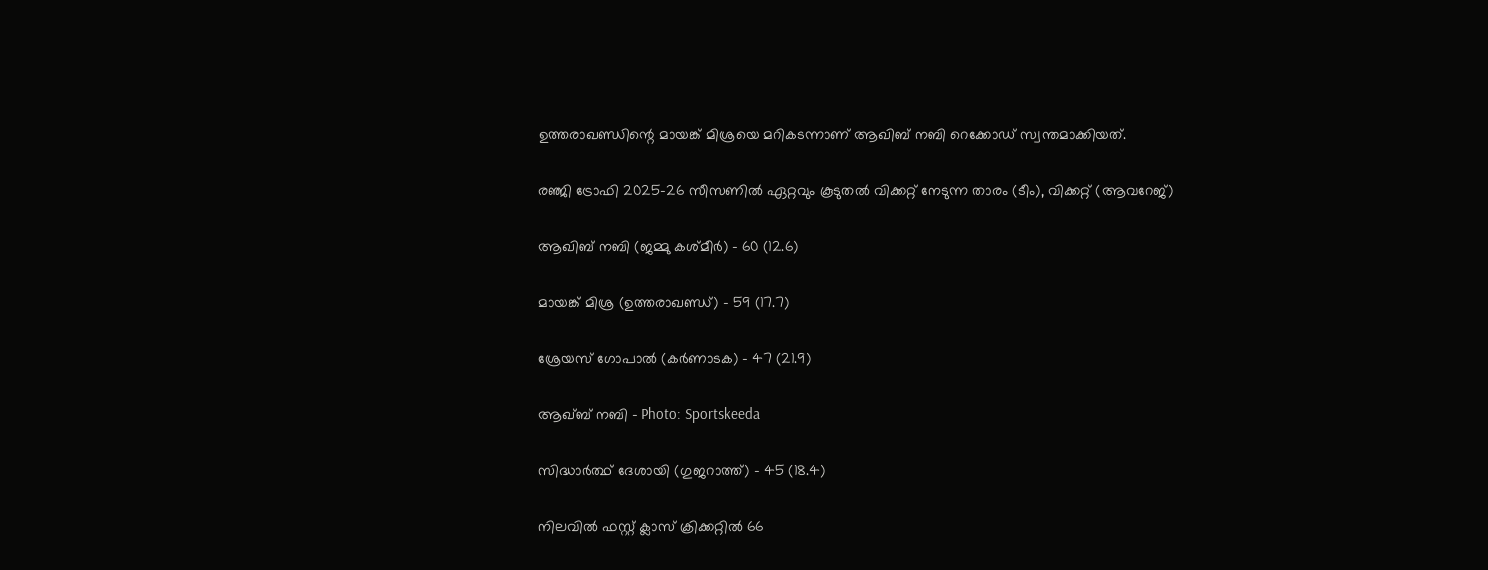ഉത്തരാഖണ്ഡിന്റെ മായങ്ക് മിശ്രയെ മറികടന്നാണ് ആഖിബ് നബി റെക്കോഡ് സ്വന്തമാക്കിയത്.

രഞ്ജി ട്രോഫി 2025-26 സീസണില്‍ ഏറ്റവും കൂടുതല്‍ വിക്കറ്റ് നേടുന്ന താരം (ടീം), വിക്കറ്റ് (ആവറേജ്)

ആഖിബ് നബി (ജമ്മു കശ്മീര്‍) – 60 (12.6)

മായങ്ക് മിശ്ര (ഉത്തരാഖണ്ഡ്) – 59 (17.7)

ശ്രേയസ് ഗോപാല്‍ (കര്‍ണാടക) – 47 (21.9)

ആഖ്ബ് നബി – Photo: Sportskeeda

സിദ്ധാര്‍ത്ഥ് ദേശായി (ഗുജറാത്ത്) – 45 (18.4)

നിലവില്‍ ഫസ്റ്റ് ക്ലാസ് ക്രിക്കറ്റില്‍ 66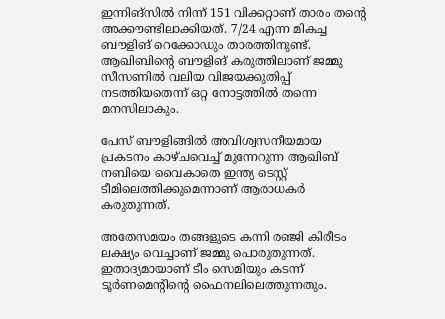ഇന്നിങ്‌സില്‍ നിന്ന് 151 വിക്കറ്റാണ് താരം തന്റെ അക്കൗണ്ടിലാക്കിയത്. 7/24 എന്ന മികച്ച ബൗളിങ് റെക്കോഡും താരത്തിനുണ്ട്. ആഖിബിന്റെ ബൗളിങ് കരുത്തിലാണ് ജമ്മു സീസണില്‍ വലിയ വിജയക്കുതിപ്പ് നടത്തിയതെന്ന് ഒറ്റ നോട്ടത്തില്‍ തന്നെ മനസിലാകും.

പേസ് ബൗളിങ്ങില്‍ അവിശ്വസനീയമായ പ്രകടനം കാഴ്ചവെച്ച് മുന്നേറുന്ന ആഖിബ് നബിയെ വൈകാതെ ഇന്ത്യ ടെസ്റ്റ് ടീമിലെത്തിക്കുമെന്നാണ് ആരാധകര്‍ കരുതുന്നത്.

അതേസമയം തങ്ങളുടെ കന്നി രഞ്ജി കിരീടം ലക്ഷ്യം വെച്ചാണ് ജമ്മു പൊരുതുന്നത്. ഇതാദ്യമായാണ് ടീം സെമിയും കടന്ന് ടൂര്‍ണമെന്റിന്റെ ഫൈനലിലെത്തുന്നതും.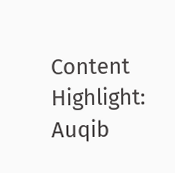Content Highlight: Auqib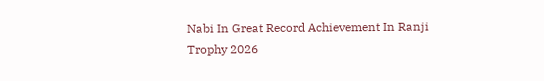Nabi In Great Record Achievement In Ranji Trophy 2026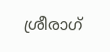ശ്രീരാഗ്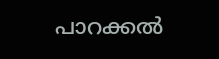പാറക്കല്‍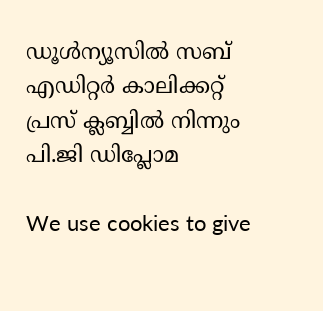ഡൂള്‍ന്യൂസില്‍ സബ് എഡിറ്റര്‍ കാലിക്കറ്റ് പ്രസ് ക്ലബ്ബില്‍ നിന്നും പി.ജി ഡിപ്ലോമ

We use cookies to give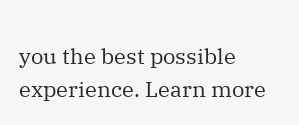you the best possible experience. Learn more